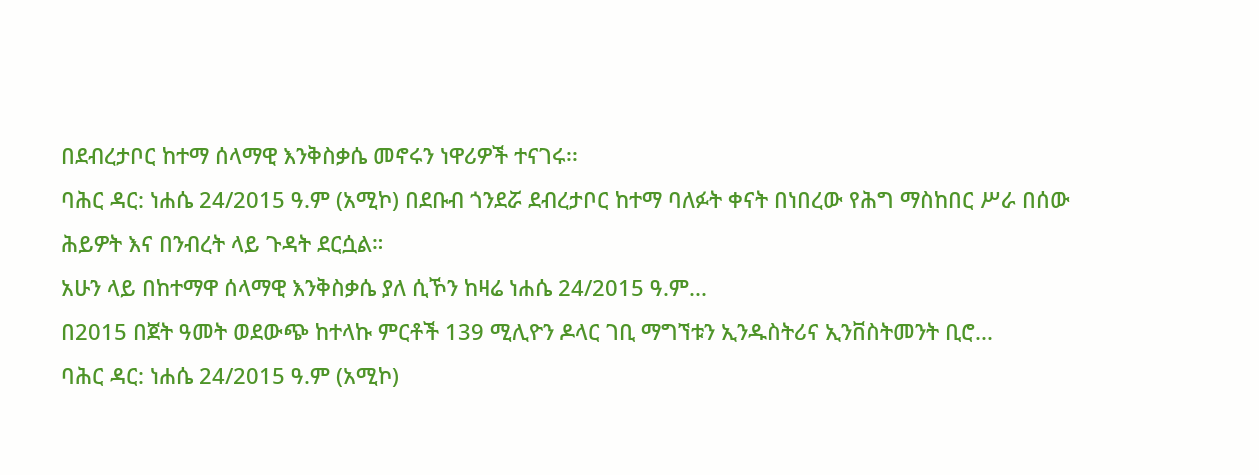በደብረታቦር ከተማ ሰላማዊ እንቅስቃሴ መኖሩን ነዋሪዎች ተናገሩ፡፡
ባሕር ዳር: ነሐሴ 24/2015 ዓ.ም (አሚኮ) በደቡብ ጎንደሯ ደብረታቦር ከተማ ባለፉት ቀናት በነበረው የሕግ ማስከበር ሥራ በሰው ሕይዎት እና በንብረት ላይ ጉዳት ደርሷል።
አሁን ላይ በከተማዋ ሰላማዊ እንቅስቃሴ ያለ ሲኾን ከዛሬ ነሐሴ 24/2015 ዓ.ም...
በ2015 በጀት ዓመት ወደውጭ ከተላኩ ምርቶች 139 ሚሊዮን ዶላር ገቢ ማግኘቱን ኢንዱስትሪና ኢንቨስትመንት ቢሮ...
ባሕር ዳር: ነሐሴ 24/2015 ዓ.ም (አሚኮ)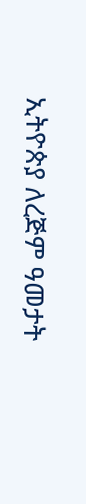ኢትዮጵያ ለረጅም ዓመታት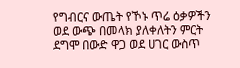የግብርና ውጤት የኾኑ ጥሬ ዕቃዎችን ወደ ውጭ በመላክ ያለቀለትን ምርት ደግሞ በውድ ዋጋ ወደ ሀገር ውስጥ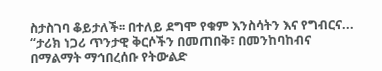ስታስገባ ቆይታለች፡፡ በተለይ ደግሞ የቁም እንስሳትን እና የግብርና...
“ታሪክ ነጋሪ ጥንታዊ ቅርሶችን በመጠበቅ፣ በመንከባከብና በማልማት ማኅበረሰቡ የትውልድ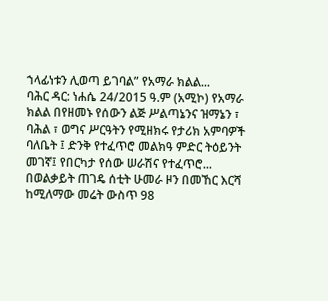ኀላፊነቱን ሊወጣ ይገባል” የአማራ ክልል...
ባሕር ዳር: ነሐሴ 24/2015 ዓ.ም (አሚኮ) የአማራ ክልል በየዘመኑ የሰውን ልጅ ሥልጣኔንና ዝማኔን ፣ ባሕል ፣ ወግና ሥርዓትን የሚዘክሩ የታሪክ አምባዎች ባለቤት ፤ ድንቅ የተፈጥሮ መልክዓ ምድር ትዕይንት መገኛ፤ የበርካታ የሰው ሠራሽና የተፈጥሮ...
በወልቃይት ጠገዴ ሰቲት ሁመራ ዞን በመኸር እርሻ ከሚለማው መሬት ውስጥ 98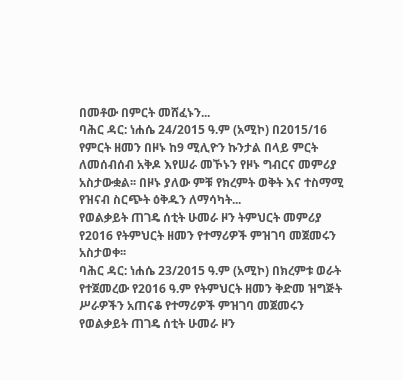በመቶው በምርት መሸፈኑን...
ባሕር ዳር: ነሐሴ 24/2015 ዓ.ም (አሚኮ) በ2015/16 የምርት ዘመን በዞኑ ከ9 ሚሊዮን ኩንታል በላይ ምርት ለመሰብሰብ አቅዶ እየሠራ መኾኑን የዞኑ ግብርና መምሪያ አስታውቋል፡፡ በዞኑ ያለው ምቹ የክረምት ወቅት እና ተስማሚ የዝናብ ስርጭት ዕቅዱን ለማሳካት...
የወልቃይት ጠገዴ ሰቲት ሁመራ ዞን ትምህርት መምሪያ የ2016 የትምህርት ዘመን የተማሪዎች ምዝገባ መጀመሩን አስታወቀ፡፡
ባሕር ዳር: ነሐሴ 23/2015 ዓ.ም (አሚኮ) በክረምቱ ወራት የተጀመረው የ2016 ዓ.ም የትምህርት ዘመን ቅድመ ዝግጅት ሥራዎችን አጠናቆ የተማሪዎች ምዝገባ መጀመሩን የወልቃይት ጠገዴ ሰቲት ሁመራ ዞን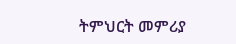ትምህርት መምሪያ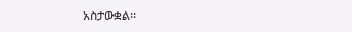አስታውቋል፡፡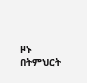ዞኑ በትምህርት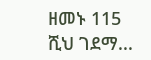ዘመኑ 115 ሺህ ገደማ...